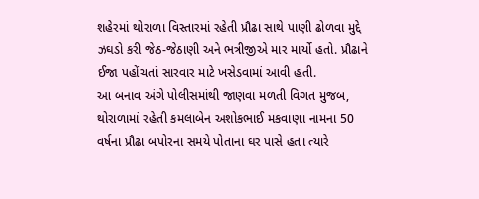શહેરમાં થોરાળા વિસ્તારમાં રહેતી પ્રૌઢા સાથે પાણી ઢોળવા મુદ્દે ઝઘડો કરી જેઠ-જેઠાણી અને ભત્રીજીએ માર માર્યો હતો. પ્રૌઢાને ઈજા પહોંચતાં સારવાર માટે ખસેડવામાં આવી હતી.
આ બનાવ અંગે પોલીસમાંથી જાણવા મળતી વિગત મુજબ, થોરાળામાં રહેતી કમલાબેન અશોકભાઈ મકવાણા નામના 50 વર્ષના પ્રૌઢા બપોરના સમયે પોતાના ઘર પાસે હતા ત્યારે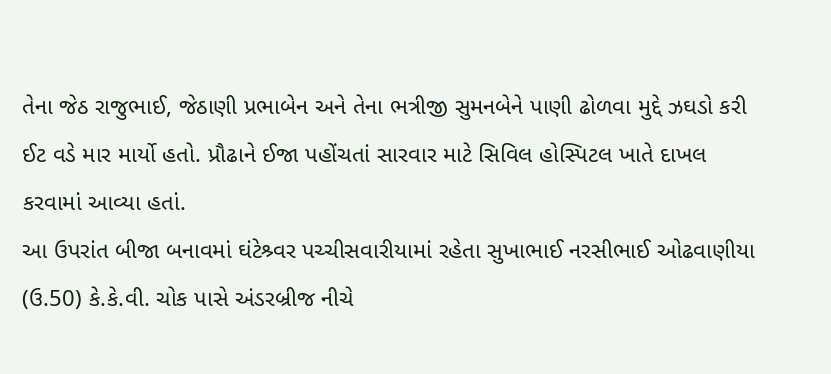તેના જેઠ રાજુભાઈ, જેઠાણી પ્રભાબેન અને તેના ભત્રીજી સુમનબેને પાણી ઢોળવા મુદ્દે ઝઘડો કરી ઈટ વડે માર માર્યો હતો. પ્રૌઢાને ઈજા પહોંચતાં સારવાર માટે સિવિલ હોસ્પિટલ ખાતે દાખલ કરવામાં આવ્યા હતાં.
આ ઉપરાંત બીજા બનાવમાં ઘંટેશ્ર્વર પચ્ચીસવારીયામાં રહેતા સુખાભાઈ નરસીભાઈ ઓઢવાણીયા (ઉ.50) કે.કે.વી. ચોક પાસે અંડરબ્રીજ નીચે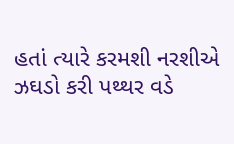હતાં ત્યારે કરમશી નરશીએ ઝઘડો કરી પથ્થર વડે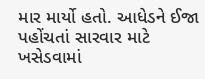માર માર્યો હતો. આધેડને ઈજા પહોંચતાં સારવાર માટે ખસેડવામાં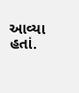આવ્યા હતાં.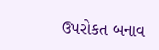ઉપરોકત બનાવ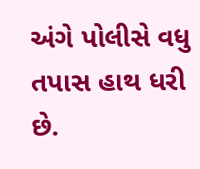અંગે પોલીસે વધુ તપાસ હાથ ધરી છે.